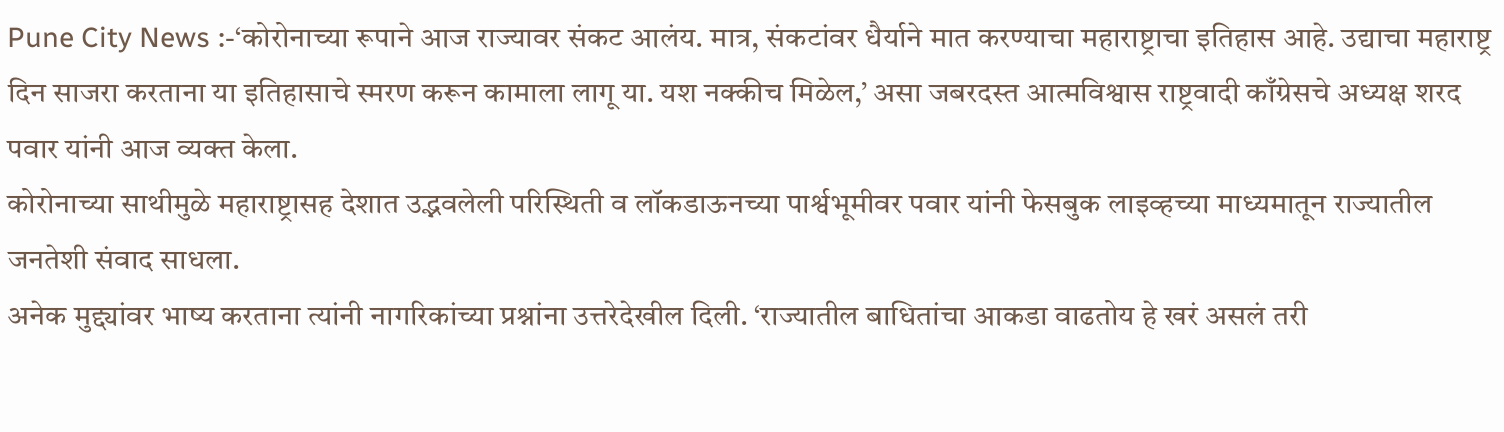Pune City News :-‘कोरोनाच्या रूपाने आज राज्यावर संकट आलंय. मात्र, संकटांवर धैर्याने मात करण्याचा महाराष्ट्राचा इतिहास आहे. उद्याचा महाराष्ट्र दिन साजरा करताना या इतिहासाचे स्मरण करून कामाला लागू या. यश नक्कीच मिळेल,’ असा जबरदस्त आत्मविश्वास राष्ट्रवादी काँग्रेसचे अध्यक्ष शरद पवार यांनी आज व्यक्त केला.
कोरोनाच्या साथीमुळे महाराष्ट्रासह देशात उद्भवलेली परिस्थिती व लॉकडाऊनच्या पार्श्वभूमीवर पवार यांनी फेसबुक लाइव्हच्या माध्यमातून राज्यातील जनतेशी संवाद साधला.
अनेक मुद्द्यांवर भाष्य करताना त्यांनी नागरिकांच्या प्रश्नांना उत्तरेदेखील दिली. ‘राज्यातील बाधितांचा आकडा वाढतोय हे खरं असलं तरी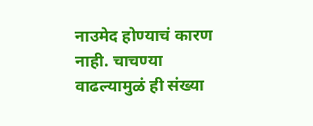नाउमेद होण्याचं कारण नाही. चाचण्या वाढल्यामुळं ही संख्या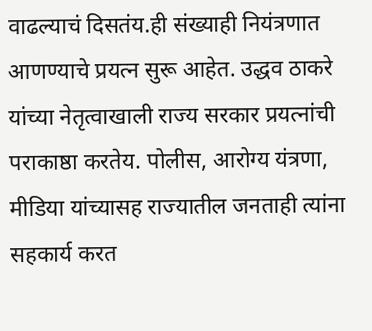वाढल्याचं दिसतंय.ही संख्याही नियंत्रणात आणण्याचे प्रयत्न सुरू आहेत. उद्धव ठाकरे यांच्या नेतृत्वाखाली राज्य सरकार प्रयत्नांची पराकाष्ठा करतेय. पोलीस, आरोग्य यंत्रणा, मीडिया यांच्यासह राज्यातील जनताही त्यांना सहकार्य करत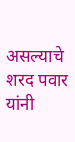असल्याचे शरद पवार यांनी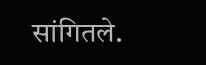सांगितले.